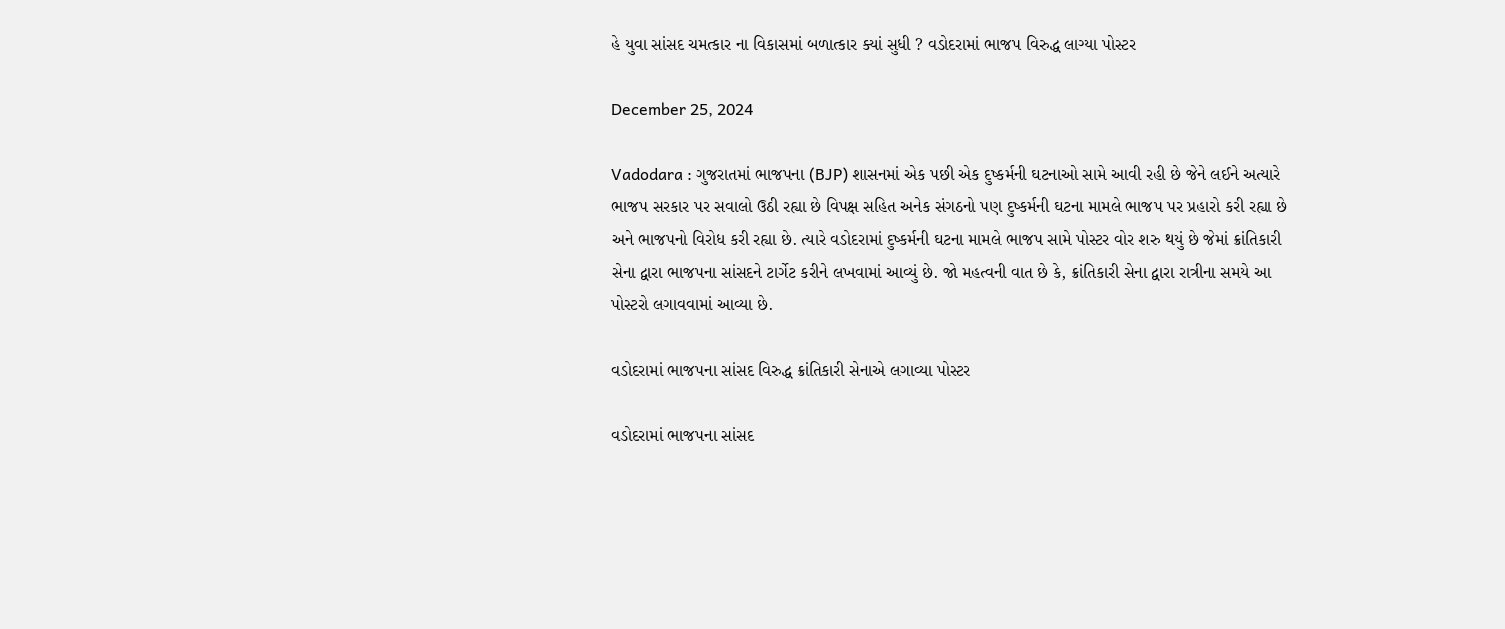હે યુવા સાંસદ ચમત્કાર ના વિકાસમાં બળાત્કાર ક્યાં સુધી ? વડોદરામાં ભાજપ વિરુદ્ધ લાગ્યા પોસ્ટર

December 25, 2024

Vadodara : ગુજરાતમાં ભાજપના (BJP) શાસનમાં એક પછી એક દુષ્કર્મની ઘટનાઓ સામે આવી રહી છે જેને લઈને અત્યારે ભાજપ સરકાર પર સવાલો ઉઠી રહ્યા છે વિપક્ષ સહિત અનેક સંગઠનો પણ દુષ્કર્મની ઘટના મામલે ભાજપ પર પ્રહારો કરી રહ્યા છે અને ભાજપનો વિરોધ કરી રહ્યા છે. ત્યારે વડોદરામાં દુષ્કર્મની ઘટના મામલે ભાજપ સામે પોસ્ટર વોર શરુ થયું છે જેમાં ક્રાંતિકારી સેના દ્વારા ભાજપના સાંસદને ટાર્ગેટ કરીને લખવામાં આવ્યું છે. જો મહત્વની વાત છે કે, ક્રાંતિકારી સેના દ્વારા રાત્રીના સમયે આ પોસ્ટરો લગાવવામાં આવ્યા છે.

વડોદરામાં ભાજપના સાંસદ વિરુદ્ધ ક્રાંતિકારી સેનાએ લગાવ્યા પોસ્ટર

વડોદરામાં ભાજપના સાંસદ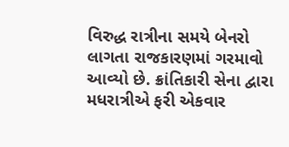વિરુદ્ધ રાત્રીના સમયે બેનરો લાગતા રાજકારણમાં ગરમાવો આવ્યો છે. ક્રાંતિકારી સેના દ્વારા મધરાત્રીએ ફરી એકવાર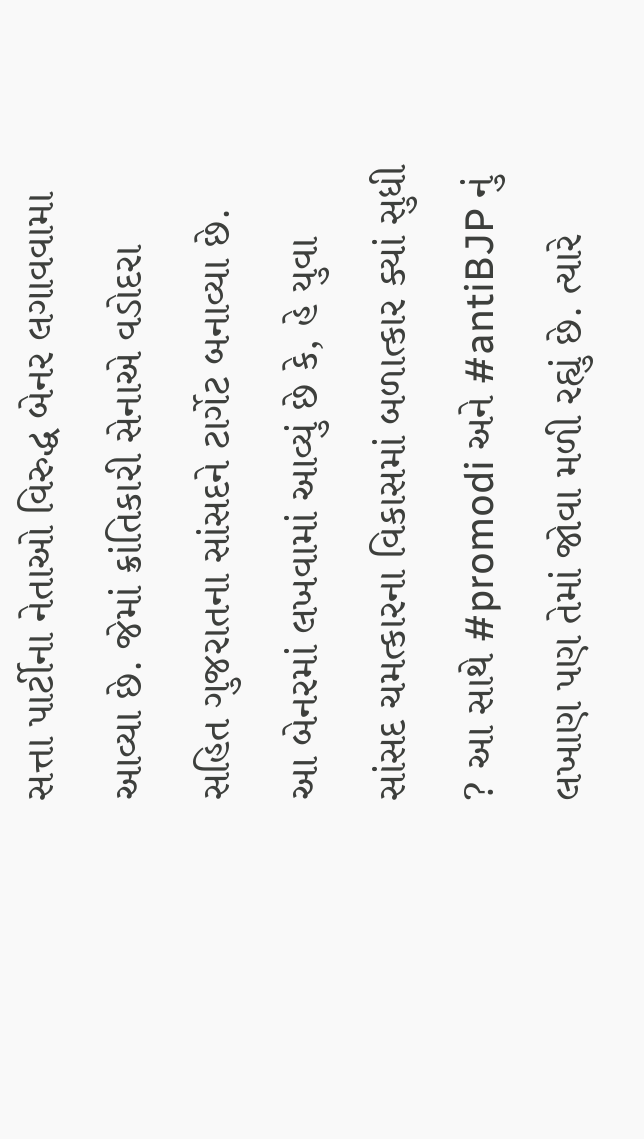સત્તા પાર્ટીના નેતાઓ વિરુદ્ધ બેનર લગાવવામા આવ્યા છે. જેમાં ક્રાંતિકારી સેનાએ વડોદરા સહિત ગુજરાતના સાંસદને ટાર્ગેટ બનાવ્યા છે. આ બેનરમાં લખવામાં આવ્યું છે કે, હે યુવા સાંસદ ચમત્કારના વિકાસમાં બળાત્કાર ક્યાં સુધી ? આ સાથે #promodi અને #antiBJP નું લખાણ પણ તેમાં જોવા મળી રહ્યું છે. ત્યારે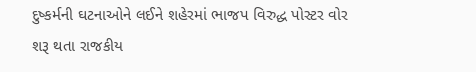દુષ્કર્મની ઘટનાઓને લઈને શહેરમાં ભાજપ વિરુદ્ધ પોસ્ટર વોર શરૂ થતા રાજકીય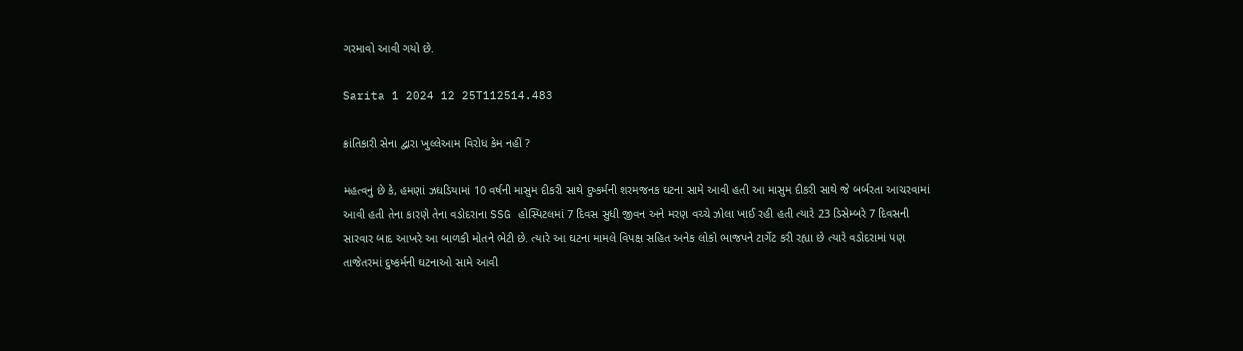ગરમાવો આવી ગયો છે.

Sarita 1 2024 12 25T112514.483

ક્રાંતિકારી સેના દ્વારા ખુલ્લેઆમ વિરોધ કેમ નહીં ?

મહત્વનું છે કે, હમણાં ઝઘડિયામાં 10 વર્ષની માસુમ દીકરી સાથે દુષ્કર્મની શરમજનક ઘટના સામે આવી હતી આ માસુમ દીકરી સાથે જે બર્બરતા આચરવામાં આવી હતી તેના કારણે તેના વડોદરાના SSG હોસ્પિટલમાં 7 દિવસ સુધી જીવન અને મરણ વચ્ચે ઝોલા ખાઈ રહી હતી ત્યારે 23 ડિસેમ્બરે 7 દિવસની સારવાર બાદ આખરે આ બાળકી મોતને ભેટી છે. ત્યારે આ ઘટના મામલે વિપક્ષ સહિત અનેક લોકો ભાજપને ટાર્ગેટ કરી રહ્યા છે ત્યારે વડોદરામાં પણ તાજેતરમાં દુષ્કર્મની ઘટનાઓ સામે આવી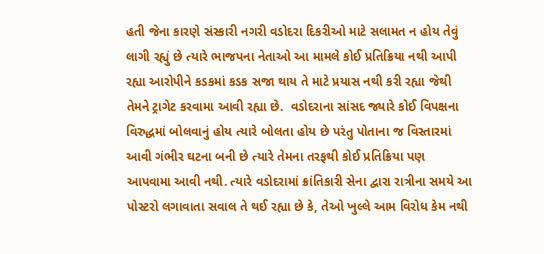હતી જેના કારણે સંસ્કારી નગરી વડોદરા દિકરીઓ માટે સલામત ન હોય તેવું લાગી રહ્યું છે ત્યારે ભાજપના નેતાઓ આ મામલે કોઈ પ્રતિક્રિયા નથી આપી રહ્યા આરોપીને કડકમાં કડક સજા થાય તે માટે પ્રયાસ નથી કરી રહ્યા જેથી તેમને ટ્રાગેટ કરવામા આવી રહ્યા છે.  વડોદરાના સાંસદ જ્યારે કોઈ વિપક્ષના વિરુદ્ધમાં બોલવાનું હોય ત્યારે બોલતા હોય છે પરંતુ પોતાના જ વિસ્તારમાં આવી ગંભીર ઘટના બની છે ત્યારે તેમના તરફથી કોઈ પ્રતિક્રિયા પણ આપવામા આવી નથી. ત્યારે વડોદરામાં ક્રાંતિકારી સેના દ્વારા રાત્રીના સમયે આ પોસ્ટરો લગાવાતા સવાલ તે થઈ રહ્યા છે કે, તેઓ ખુલ્લે આમ વિરોધ કેમ નથી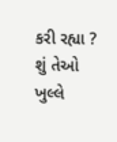કરી રહ્યા ? શું તેઓ ખુલ્લે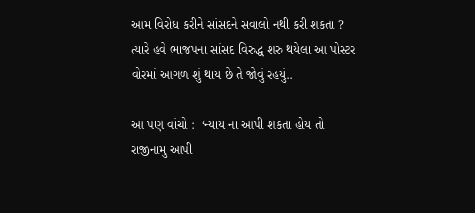આમ વિરોધ કરીને સાંસદને સવાલો નથી કરી શકતા ? ત્યારે હવે ભાજપના સાંસદ વિરુદ્ધ શરુ થયેલા આ પોસ્ટર વોરમાં આગળ શું થાય છે તે જોવું રહયું..

આ પણ વાંચો :  ‘ન્યાય ના આપી શકતા હોય તો રાજીનામુ આપી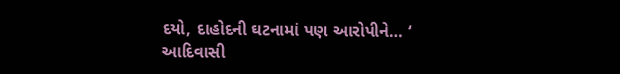દયો, દાહોદની ઘટનામાં પણ આરોપીને… ‘ આદિવાસી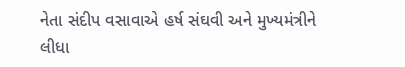નેતા સંદીપ વસાવાએ હર્ષ સંઘવી અને મુખ્યમંત્રીને લીધા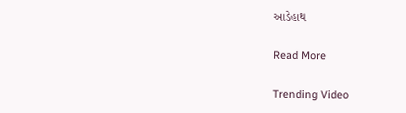આડેહાથ

Read More

Trending Video